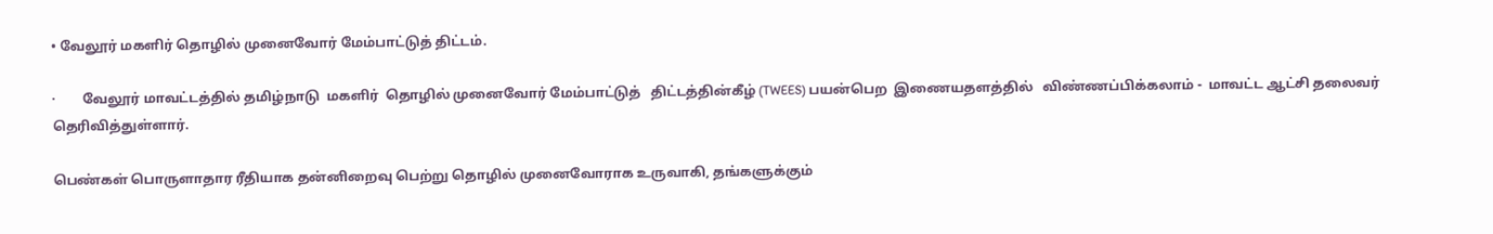• வேலூர் மகளிர் தொழில் முனைவோர் மேம்பாட்டுத் திட்டம்.

·        வேலூர் மாவட்டத்தில் தமிழ்நாடு  மகளிர்  தொழில் முனைவோர் மேம்பாட்டுத்   திட்டத்தின்கீழ் (TWEES) பயன்பெற  இணையதளத்தில்   விண்ணப்பிக்கலாம் -  மாவட்ட ஆட்சி தலைவர் தெரிவித்துள்ளார்.

பெண்கள் பொருளாதார ரீதியாக தன்னிறைவு பெற்று தொழில் முனைவோராக உருவாகி, தங்களுக்கும்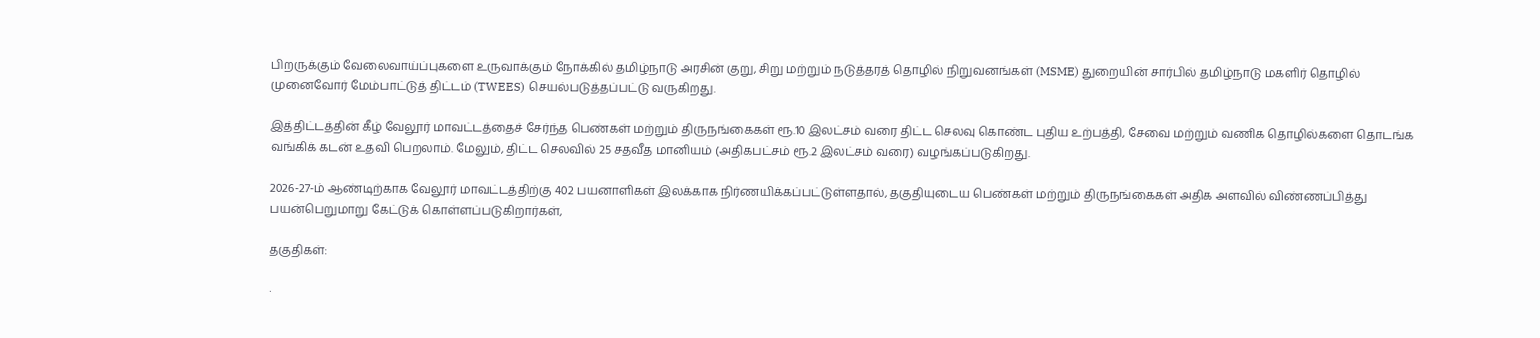பிறருக்கும் வேலைவாய்ப்புகளை உருவாக்கும் நோக்கில் தமிழ்நாடு அரசின் குறு, சிறு மற்றும் நடுத்தரத் தொழில் நிறுவனங்கள் (MSME) துறையின் சார்பில் தமிழ்நாடு மகளிர் தொழில் முனைவோர் மேம்பாட்டுத் திட்டம் (TWEES) செயல்படுத்தப்பட்டு வருகிறது.

இத்திட்டத்தின் கீழ் வேலூர் மாவட்டத்தைச் சேர்ந்த பெண்கள் மற்றும் திருநங்கைகள் ரூ.10 இலட்சம் வரை திட்ட செலவு கொண்ட புதிய உற்பத்தி, சேவை மற்றும் வணிக தொழில்களை தொடங்க வங்கிக் கடன் உதவி பெறலாம். மேலும், திட்ட செலவில் 25 சதவீத மானியம் (அதிகபட்சம் ரூ.2 இலட்சம் வரை) வழங்கப்படுகிறது.

2026-27-ம் ஆண்டிற்காக வேலூர் மாவட்டத்திற்கு 402 பயனாளிகள் இலக்காக நிர்ணயிக்கப்பட்டுள்ளதால், தகுதியுடைய பெண்கள் மற்றும் திருநங்கைகள் அதிக அளவில் விண்ணப்பித்து பயன்பெறுமாறு கேட்டுக் கொள்ளப்படுகிறார்கள்,

தகுதிகள்:

·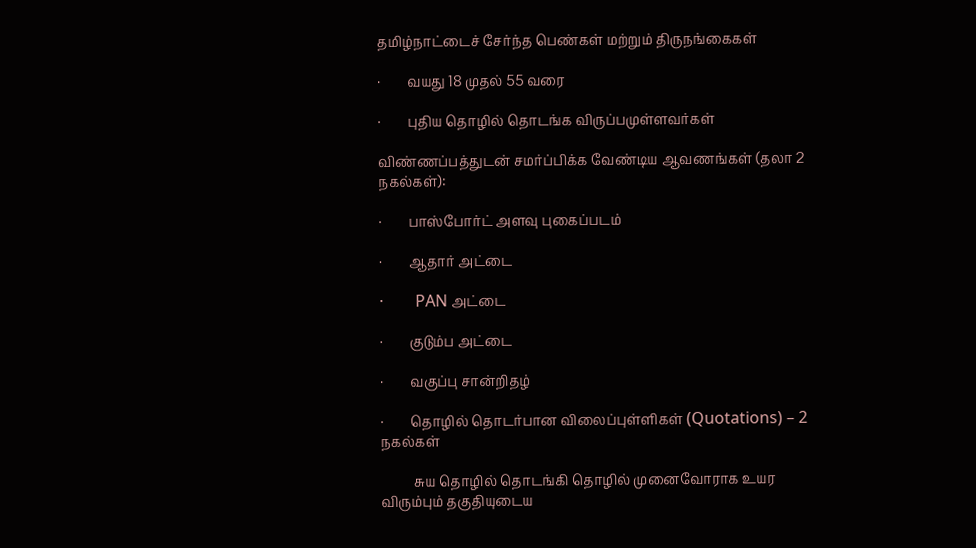தமிழ்நாட்டைச் சேர்ந்த பெண்கள் மற்றும் திருநங்கைகள்

·        வயது 18 முதல் 55 வரை

·        புதிய தொழில் தொடங்க விருப்பமுள்ளவர்கள்

விண்ணப்பத்துடன் சமர்ப்பிக்க வேண்டிய ஆவணங்கள் (தலா 2 நகல்கள்):

·        பாஸ்போர்ட் அளவு புகைப்படம்

·        ஆதார் அட்டை

·        PAN அட்டை

·        குடும்ப அட்டை

·        வகுப்பு சான்றிதழ்

·        தொழில் தொடர்பான விலைப்புள்ளிகள் (Quotations) – 2 நகல்கள்

          சுய தொழில் தொடங்கி தொழில் முனைவோராக உயர விரும்பும் தகுதியுடைய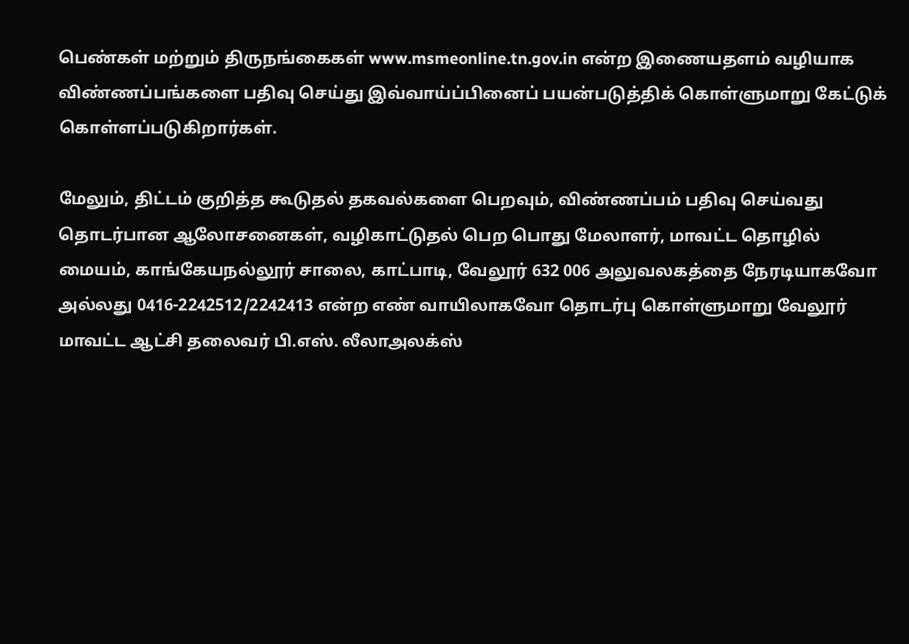பெண்கள் மற்றும் திருநங்கைகள் www.msmeonline.tn.gov.in என்ற இணையதளம் வழியாக விண்ணப்பங்களை பதிவு செய்து இவ்வாய்ப்பினைப் பயன்படுத்திக் கொள்ளுமாறு கேட்டுக் கொள்ளப்படுகிறார்கள்.

மேலும், திட்டம் குறித்த கூடுதல் தகவல்களை பெறவும், விண்ணப்பம் பதிவு செய்வது தொடர்பான ஆலோசனைகள், வழிகாட்டுதல் பெற பொது மேலாளர், மாவட்ட தொழில் மையம், காங்கேயநல்லூர் சாலை, காட்பாடி, வேலூர் 632 006 அலுவலகத்தை நேரடியாகவோ அல்லது 0416-2242512/2242413 என்ற எண் வாயிலாகவோ தொடர்பு கொள்ளுமாறு வேலூர் மாவட்ட ஆட்சி தலைவர் பி.எஸ். லீலாஅலக்ஸ்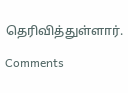தெரிவித்துள்ளார்.

Comments